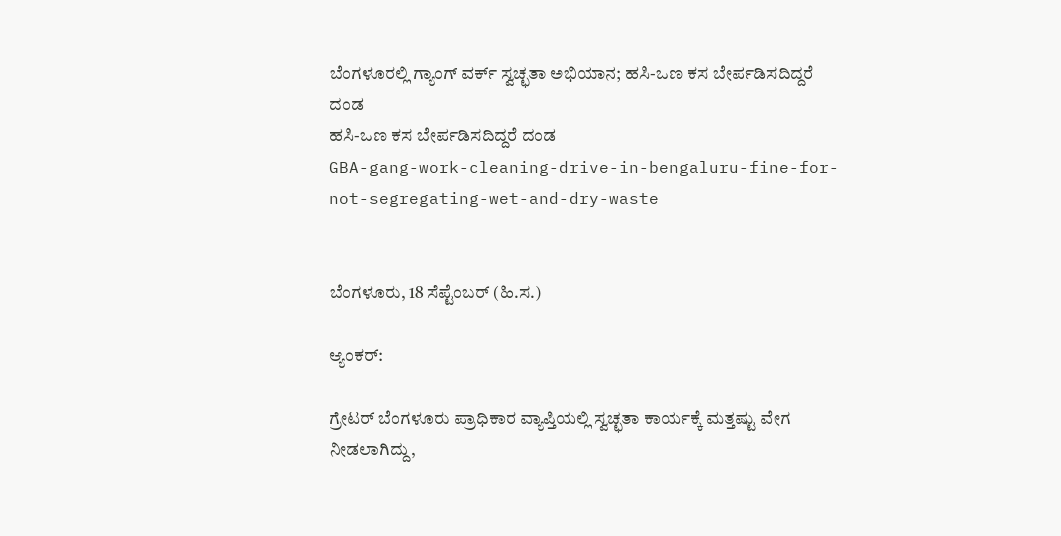ಬೆಂಗಳೂರಲ್ಲಿ ಗ್ಯಾಂಗ್ ವರ್ಕ್ ಸ್ವಚ್ಛತಾ ಅಭಿಯಾನ; ಹಸಿ-ಒಣ ಕಸ ಬೇರ್ಪಡಿಸದಿದ್ದರೆ ದಂಡ
ಹಸಿ-ಒಣ ಕಸ ಬೇರ್ಪಡಿಸದಿದ್ದರೆ ದಂಡ
GBA-gang-work-cleaning-drive-in-bengaluru-fine-for-not-segregating-wet-and-dry-waste


ಬೆಂಗಳೂರು, 18 ಸೆಪ್ಟೆಂಬರ್ (ಹಿ.ಸ.)

ಆ್ಯಂಕರ್:

ಗ್ರೇಟರ್ ಬೆಂಗಳೂರು ಪ್ರಾಧಿಕಾರ ವ್ಯಾಪ್ತಿಯಲ್ಲಿ ಸ್ವಚ್ಛತಾ ಕಾರ್ಯಕ್ಕೆ ಮತ್ತಷ್ಟು ವೇಗ ನೀಡಲಾಗಿದ್ದು,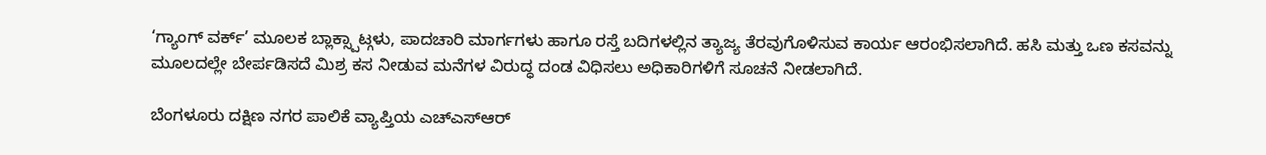‘ಗ್ಯಾಂಗ್ ವರ್ಕ್’ ಮೂಲಕ ಬ್ಲಾಕ್ಸ್ಪಾಟ್ಗಳು, ಪಾದಚಾರಿ ಮಾರ್ಗಗಳು ಹಾಗೂ ರಸ್ತೆ ಬದಿಗಳಲ್ಲಿನ ತ್ಯಾಜ್ಯ ತೆರವುಗೊಳಿಸುವ ಕಾರ್ಯ ಆರಂಭಿಸಲಾಗಿದೆ. ಹಸಿ ಮತ್ತು ಒಣ ಕಸವನ್ನು ಮೂಲದಲ್ಲೇ ಬೇರ್ಪಡಿಸದೆ ಮಿಶ್ರ ಕಸ ನೀಡುವ ಮನೆಗಳ ವಿರುದ್ಧ ದಂಡ ವಿಧಿಸಲು ಅಧಿಕಾರಿಗಳಿಗೆ ಸೂಚನೆ ನೀಡಲಾಗಿದೆ.

ಬೆಂಗಳೂರು ದಕ್ಷಿಣ ನಗರ ಪಾಲಿಕೆ ವ್ಯಾಪ್ತಿಯ ಎಚ್ಎಸ್ಆರ್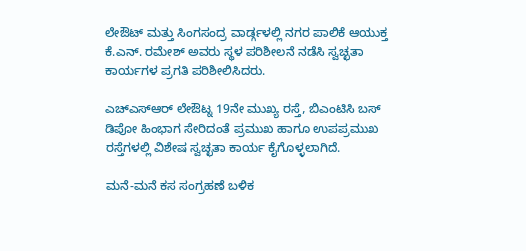ಲೇಔಟ್ ಮತ್ತು ಸಿಂಗಸಂದ್ರ ವಾರ್ಡ್ಗಳಲ್ಲಿ ನಗರ ಪಾಲಿಕೆ ಆಯುಕ್ತ ಕೆ.ಎನ್. ರಮೇಶ್ ಅವರು ಸ್ಥಳ ಪರಿಶೀಲನೆ ನಡೆಸಿ ಸ್ವಚ್ಛತಾ ಕಾರ್ಯಗಳ ಪ್ರಗತಿ ಪರಿಶೀಲಿಸಿದರು.

ಎಚ್ಎಸ್ಆರ್ ಲೇಔಟ್ನ 19ನೇ ಮುಖ್ಯ ರಸ್ತೆ, ಬಿಎಂಟಿಸಿ ಬಸ್ ಡಿಪೋ ಹಿಂಭಾಗ ಸೇರಿದಂತೆ ಪ್ರಮುಖ ಹಾಗೂ ಉಪಪ್ರಮುಖ ರಸ್ತೆಗಳಲ್ಲಿ ವಿಶೇಷ ಸ್ವಚ್ಛತಾ ಕಾರ್ಯ ಕೈಗೊಳ್ಳಲಾಗಿದೆ.

ಮನೆ-ಮನೆ ಕಸ ಸಂಗ್ರಹಣೆ ಬಳಿಕ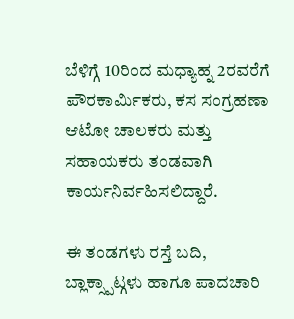ಬೆಳಿಗ್ಗೆ 10ರಿಂದ ಮಧ್ಯಾಹ್ನ 2ರವರೆಗೆ ಪೌರಕಾರ್ಮಿಕರು, ಕಸ ಸಂಗ್ರಹಣಾ ಆಟೋ ಚಾಲಕರು ಮತ್ತು ಸಹಾಯಕರು ತಂಡವಾಗಿ ಕಾರ್ಯನಿರ್ವಹಿಸಲಿದ್ದಾರೆ.

ಈ ತಂಡಗಳು ರಸ್ತೆ ಬದಿ, ಬ್ಲಾಕ್ಸ್ಪಾಟ್ಗಳು ಹಾಗೂ ಪಾದಚಾರಿ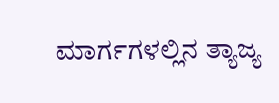ಮಾರ್ಗಗಳಲ್ಲಿನ ತ್ಯಾಜ್ಯ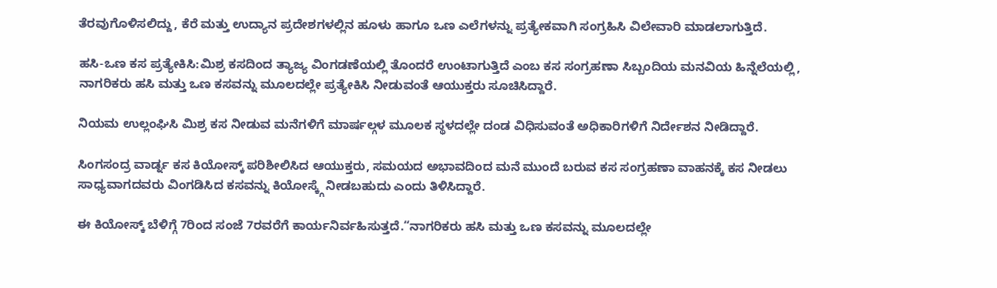ತೆರವುಗೊಳಿಸಲಿದ್ದು, ಕೆರೆ ಮತ್ತು ಉದ್ಯಾನ ಪ್ರದೇಶಗಳಲ್ಲಿನ ಹೂಳು ಹಾಗೂ ಒಣ ಎಲೆಗಳನ್ನು ಪ್ರತ್ಯೇಕವಾಗಿ ಸಂಗ್ರಹಿಸಿ ವಿಲೇವಾರಿ ಮಾಡಲಾಗುತ್ತಿದೆ.

ಹಸಿ-ಒಣ ಕಸ ಪ್ರತ್ಯೇಕಿಸಿ:ಮಿಶ್ರ ಕಸದಿಂದ ತ್ಯಾಜ್ಯ ವಿಂಗಡಣೆಯಲ್ಲಿ ತೊಂದರೆ ಉಂಟಾಗುತ್ತಿದೆ ಎಂಬ ಕಸ ಸಂಗ್ರಹಣಾ ಸಿಬ್ಬಂದಿಯ ಮನವಿಯ ಹಿನ್ನೆಲೆಯಲ್ಲಿ, ನಾಗರಿಕರು ಹಸಿ ಮತ್ತು ಒಣ ಕಸವನ್ನು ಮೂಲದಲ್ಲೇ ಪ್ರತ್ಯೇಕಿಸಿ ನೀಡುವಂತೆ ಆಯುಕ್ತರು ಸೂಚಿಸಿದ್ದಾರೆ.

ನಿಯಮ ಉಲ್ಲಂಘಿಸಿ ಮಿಶ್ರ ಕಸ ನೀಡುವ ಮನೆಗಳಿಗೆ ಮಾರ್ಷಲ್ಗಳ ಮೂಲಕ ಸ್ಥಳದಲ್ಲೇ ದಂಡ ವಿಧಿಸುವಂತೆ ಅಧಿಕಾರಿಗಳಿಗೆ ನಿರ್ದೇಶನ ನೀಡಿದ್ದಾರೆ.

ಸಿಂಗಸಂದ್ರ ವಾರ್ಡ್ನ ಕಸ ಕಿಯೋಸ್ಕ್ ಪರಿಶೀಲಿಸಿದ ಆಯುಕ್ತರು, ಸಮಯದ ಅಭಾವದಿಂದ ಮನೆ ಮುಂದೆ ಬರುವ ಕಸ ಸಂಗ್ರಹಣಾ ವಾಹನಕ್ಕೆ ಕಸ ನೀಡಲು ಸಾಧ್ಯವಾಗದವರು ವಿಂಗಡಿಸಿದ ಕಸವನ್ನು ಕಿಯೋಸ್ಕ್ಗೆ ನೀಡಬಹುದು ಎಂದು ತಿಳಿಸಿದ್ದಾರೆ.

ಈ ಕಿಯೋಸ್ಕ್ ಬೆಳಿಗ್ಗೆ 7ರಿಂದ ಸಂಜೆ 7ರವರೆಗೆ ಕಾರ್ಯನಿರ್ವಹಿಸುತ್ತದೆ.“ನಾಗರಿಕರು ಹಸಿ ಮತ್ತು ಒಣ ಕಸವನ್ನು ಮೂಲದಲ್ಲೇ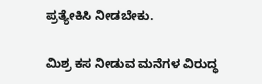ಪ್ರತ್ಯೇಕಿಸಿ ನೀಡಬೇಕು.

ಮಿಶ್ರ ಕಸ ನೀಡುವ ಮನೆಗಳ ವಿರುದ್ಧ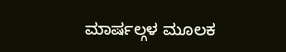ಮಾರ್ಷಲ್ಗಳ ಮೂಲಕ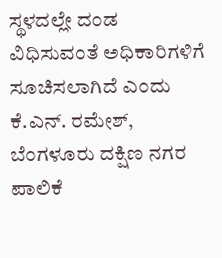ಸ್ಥಳದಲ್ಲೇ ದಂಡ ವಿಧಿಸುವಂತೆ ಅಧಿಕಾರಿಗಳಿಗೆ ಸೂಚಿಸಲಾಗಿದೆ ಎಂದು ಕೆ.ಎನ್. ರಮೇಶ್, ಬೆಂಗಳೂರು ದಕ್ಷಿಣ ನಗರ ಪಾಲಿಕೆ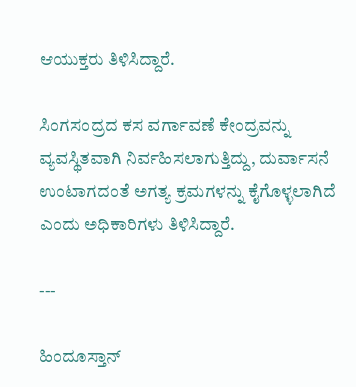ಆಯುಕ್ತರು ತಿಳಿಸಿದ್ದಾರೆ.

ಸಿಂಗಸಂದ್ರದ ಕಸ ವರ್ಗಾವಣೆ ಕೇಂದ್ರವನ್ನು ವ್ಯವಸ್ಥಿತವಾಗಿ ನಿರ್ವಹಿಸಲಾಗುತ್ತಿದ್ದು, ದುರ್ವಾಸನೆ ಉಂಟಾಗದಂತೆ ಅಗತ್ಯ ಕ್ರಮಗಳನ್ನು ಕೈಗೊಳ್ಳಲಾಗಿದೆ ಎಂದು ಅಧಿಕಾರಿಗಳು ತಿಳಿಸಿದ್ದಾರೆ.

---

ಹಿಂದೂಸ್ತಾನ್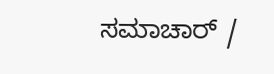ಸಮಾಚಾರ್ /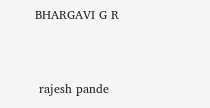BHARGAVI G R


 rajesh pande